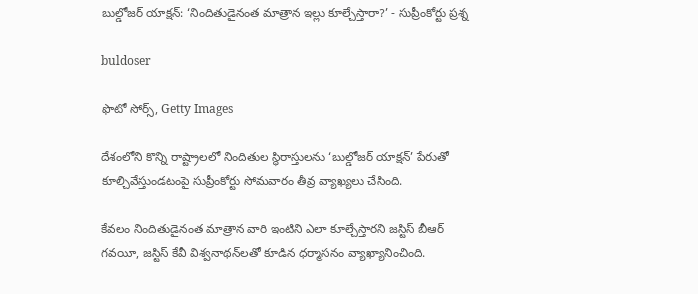బుల్డోజర్ యాక్షన్: ‘నిందితుడైనంత మాత్రాన ఇల్లు కూల్చేస్తారా?’ - సుప్రీంకోర్టు ప్రశ్న

buldoser

ఫొటో సోర్స్, Getty Images

దేశంలోని కొన్ని రాష్ట్రాలలో నిందితుల స్థిరాస్తులను ‘బుల్డోజర్ యాక్షన్’ పేరుతో కూల్చివేస్తుండటంపై సుప్రీంకోర్టు సోమవారం తీవ్ర వ్యాఖ్యలు చేసింది.

కేవలం నిందితుడైనంత మాత్రాన వారి ఇంటిని ఎలా కూల్చేస్తారని జస్టిస్ బీఆర్ గవయీ, జస్టిస్ కేవీ విశ్వనాథన్‌లతో కూడిన ధర్మాసనం వ్యాఖ్యానించింది.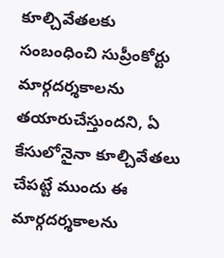కూల్చివేతలకు సంబంధించి సుప్రీంకోర్టు మార్గదర్శకాలను తయారుచేస్తుందని, ఏ కేసులోనైనా కూల్చివేతలు చేపట్టే ముందు ఈ మార్గదర్శకాలను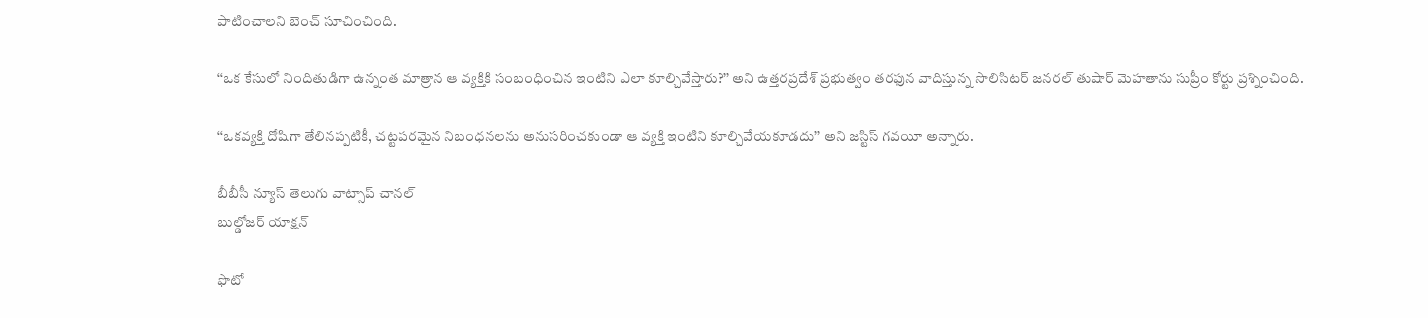పాటించాలని బెంచ్ సూచించింది.

‘‘ఒక కేసులో నిందితుడిగా ఉన్నంత మాత్రాన ఆ వ్యక్తికి సంబంధించిన ఇంటిని ఎలా కూల్చివేస్తారు?’’ అని ఉత్తరప్రదేశ్ ప్రభుత్వం తరఫున వాదిస్తున్న సొలిసిటర్ జనరల్ తుషార్ మెహతాను సుప్రీం కోర్టు ప్రశ్నించింది.

‘‘ఒకవ్యక్తి దోషిగా తేలినప్పటికీ, చట్టపరమైన నిబంధనలను అనుసరించకుండా ఆ వ్యక్తి ఇంటిని కూల్చివేయకూడదు’’ అని జస్టిస్ గవయీ అన్నారు.

బీబీసీ న్యూస్ తెలుగు వాట్సాప్ చానల్
బుల్డోజర్ యాక్షన్

ఫొటో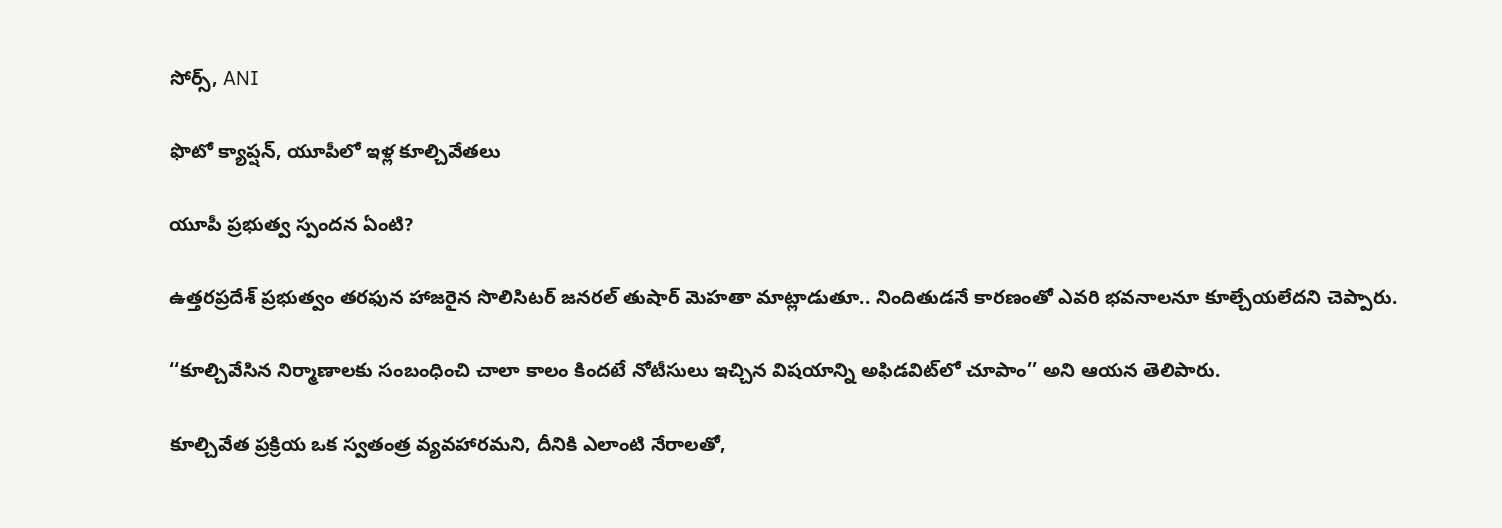సోర్స్, ANI

ఫొటో క్యాప్షన్, యూపీలో ఇళ్ల కూల్చివేతలు

యూపీ ప్రభుత్వ స్పందన ఏంటి?

ఉత్తరప్రదేశ్ ప్రభుత్వం తరఫున హాజరైన సొలిసిటర్ జనరల్ తుషార్ మెహతా మాట్లాడుతూ.. నిందితుడనే కారణంతో ఎవరి భవనాలనూ కూల్చేయలేదని చెప్పారు.

‘‘కూల్చివేసిన నిర్మాణాలకు సంబంధించి చాలా కాలం కిందటే నోటీసులు ఇచ్చిన విషయాన్ని అఫిడవిట్‌లో చూపాం’’ అని ఆయన తెలిపారు.

కూల్చివేత ప్రక్రియ ఒక స్వతంత్ర వ్యవహారమని, దీనికి ఎలాంటి నేరాలతో,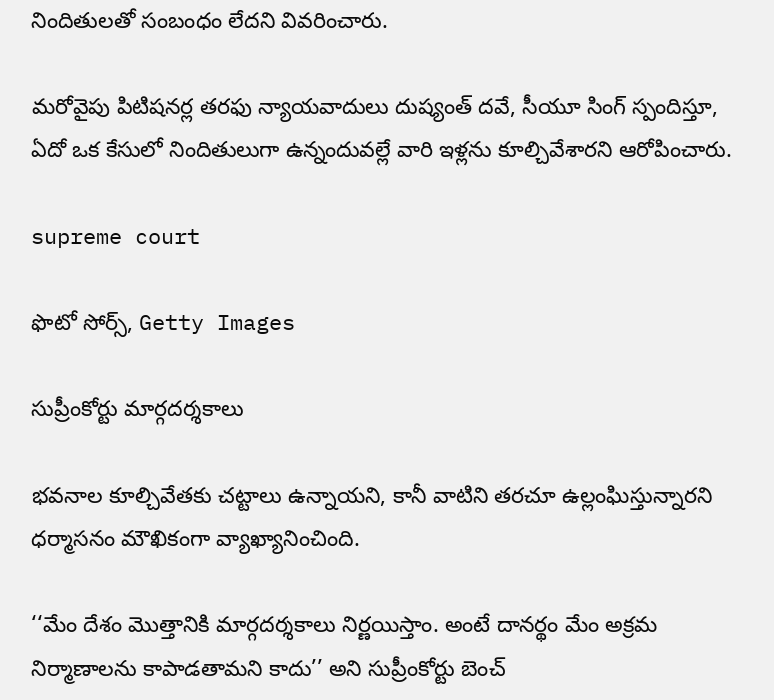నిందితులతో సంబంధం లేదని వివరించారు.

మరోవైపు పిటిషనర్ల తరఫు న్యాయవాదులు దుష్యంత్ దవే, సీయూ సింగ్ స్పందిస్తూ, ఏదో ఒక కేసులో నిందితులుగా ఉన్నందువల్లే వారి ఇళ్లను కూల్చివేశారని ఆరోపించారు.

supreme court

ఫొటో సోర్స్, Getty Images

సుప్రీంకోర్టు మార్గదర్శకాలు

భవనాల కూల్చివేతకు చట్టాలు ఉన్నాయని, కానీ వాటిని తరచూ ఉల్లంఘిస్తున్నారని ధర్మాసనం మౌఖికంగా వ్యాఖ్యానించింది.

‘‘మేం దేశం మొత్తానికి మార్గదర్శకాలు నిర్ణయిస్తాం. అంటే దానర్థం మేం అక్రమ నిర్మాణాలను కాపాడతామని కాదు’’ అని సుప్రీంకోర్టు బెంచ్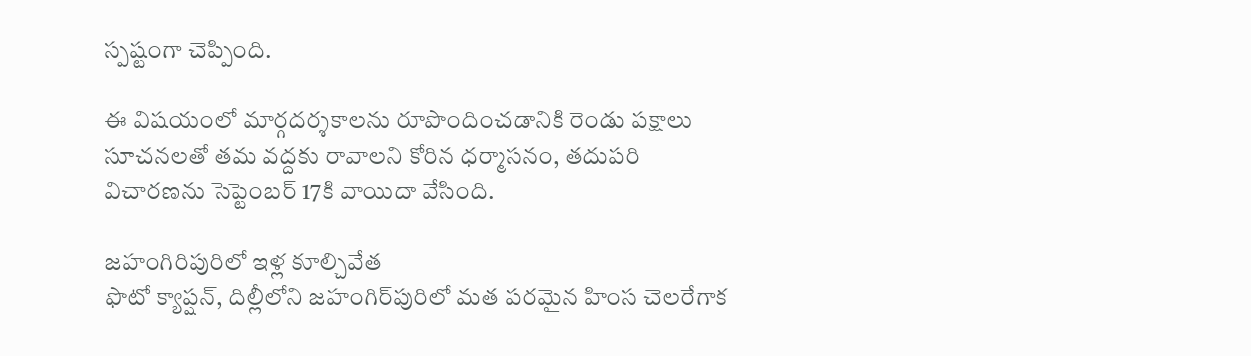స్పష్టంగా చెప్పింది.

ఈ విషయంలో మార్గదర్శకాలను రూపొందించడానికి రెండు పక్షాలు సూచనలతో తమ వద్దకు రావాలని కోరిన ధర్మాసనం, తదుపరి విచారణను సెప్టెంబర్ 17కి వాయిదా వేసింది.

జహంగిరిపురిలో ఇళ్ల కూల్చివేత
ఫొటో క్యాప్షన్, దిల్లీలోని జహంగిర్‌పురిలో మత పరమైన హింస చెలరేగాక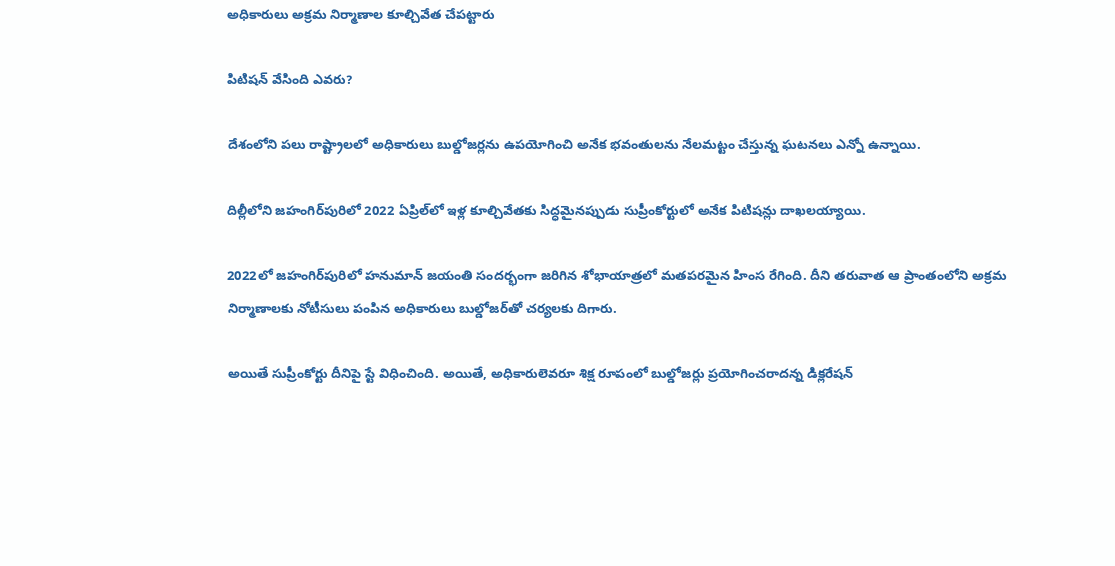అధికారులు అక్రమ నిర్మాణాల కూల్చివేత చేపట్టారు

పిటిషన్ వేసింది ఎవరు?

దేశంలోని పలు రాష్ట్రాలలో అధికారులు బుల్డోజర్లను ఉపయోగించి అనేక భవంతులను నేలమట్టం చేస్తున్న ఘటనలు ఎన్నో ఉన్నాయి.

దిల్లీలోని జహంగిర్‌పురిలో 2022 ఏప్రిల్‌లో ఇళ్ల కూల్చివేతకు సిద్ధమైనప్పుడు సుప్రీంకోర్టులో అనేక పిటిషన్లు దాఖలయ్యాయి.

2022లో జహంగిర్‌పురిలో హనుమాన్ జయంతి సందర్భంగా జరిగిన శోభాయాత్రలో మతపరమైన హింస రేగింది. దీని తరువాత ఆ ప్రాంతంలోని అక్రమ నిర్మాణాలకు నోటీసులు పంపిన అధికారులు బుల్డోజర్‌తో చర్యలకు దిగారు.

అయితే సుప్రీంకోర్టు దీనిపై స్టే విధించింది. అయితే, అధికారులెవరూ శిక్ష రూపంలో బుల్డోజర్లు ప్రయోగించరాదన్న డిక్లరేషన్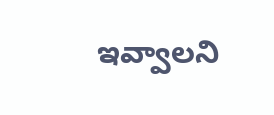ఇవ్వాలని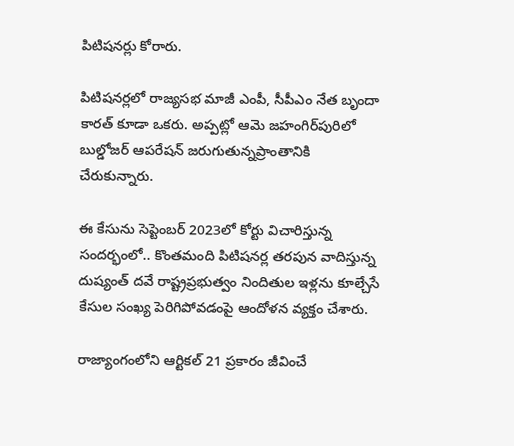పిటిషనర్లు కోరారు.

పిటిషనర్లలో రాజ్యసభ మాజీ ఎంపీ, సీపీఎం నేత బృందా కారత్‌ కూడా ఒకరు. అప్పట్లో ఆమె జహంగిర్‌పురిలో బుల్డోజర్ ఆపరేషన్ జరుగుతున్నప్రాంతానికి చేరుకున్నారు.

ఈ కేసును సెప్టెంబర్‌ 2023లో కోర్టు విచారిస్తున్న సందర్భంలో.. కొంతమంది పిటిషనర్ల తరపున వాదిస్తున్న దుష్యంత్ దవే రాష్ట్రప్రభుత్వం నిందితుల ఇళ్లను కూల్చేసే కేసుల సంఖ్య పెరిగిపోవడంపై ఆందోళన వ్యక్తం చేశారు.

రాజ్యాంగంలోని ఆర్టికల్ 21 ప్రకారం జీవించే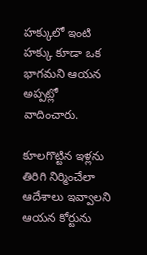హక్కులో ఇంటి హక్కు కూడా ఒక భాగమని ఆయన అప్పట్లో వాదించారు.

కూలగొట్టిన ఇళ్లను తిరిగి నిర్మించేలా ఆదేశాలు ఇవ్వాలని ఆయన కోర్టును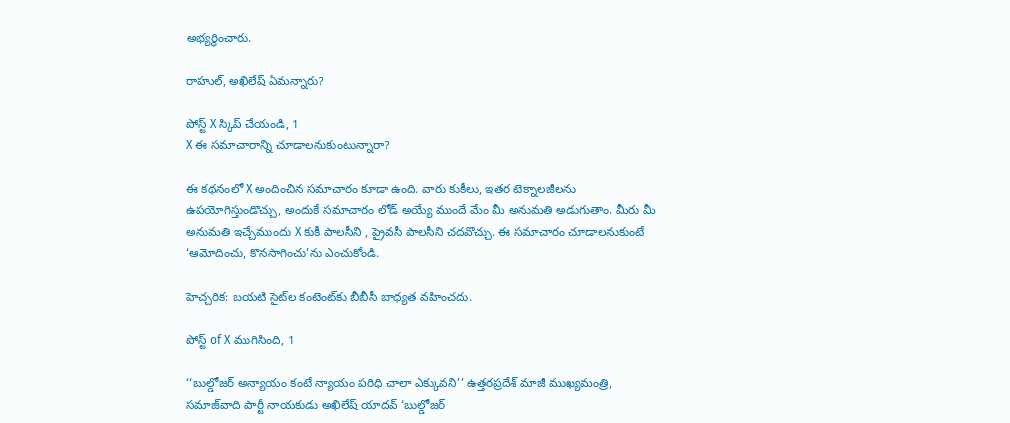అభ్యర్థించారు.

రాహుల్, అఖిలేష్ ఏమన్నారు?

పోస్ట్‌ X స్కిప్ చేయండి, 1
X ఈ సమాచారాన్ని చూడాలనుకుంటున్నారా?

ఈ కథనంలో X అందించిన సమాచారం కూడా ఉంది. వారు కుకీలు, ఇతర టెక్నాలజీలను ఉపయోగిస్తుండొచ్చు, అందుకే సమాచారం లోడ్ అయ్యే ముందే మేం మీ అనుమతి అడుగుతాం. మీరు మీ అనుమతి ఇచ్చేముందు X కుకీ పాలసీని , ప్రైవసీ పాలసీని చదవొచ్చు. ఈ సమాచారం చూడాలనుకుంటే ‘ఆమోదించు, కొనసాగించు’ను ఎంచుకోండి.

హెచ్చరిక: బయటి సైట్‌ల కంటెంట్‌కు బీబీసీ బాధ్యత వహించదు.

పోస్ట్ of X ముగిసింది, 1

‘‘బుల్డోజర్ అన్యాయం కంటే న్యాయం పరిధి చాలా ఎక్కువని’’ ఉత్తరప్రదేశ్ మాజీ ముఖ్యమంత్రి, సమాజ్‌వాది పార్టీ నాయకుడు అఖిలేష్ యాదవ్ ‘బుల్డోజర్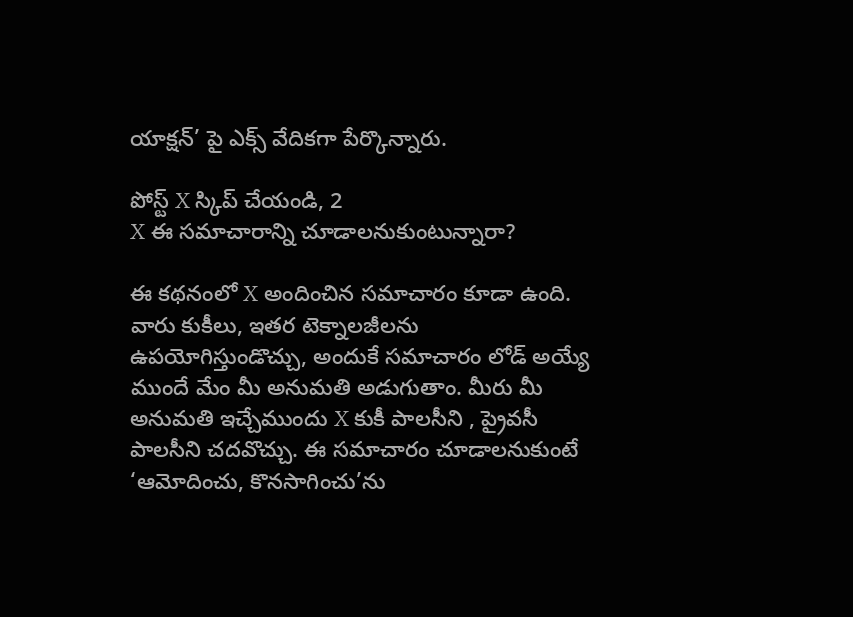యాక్షన్’ పై ఎక్స్ వేదికగా పేర్కొన్నారు.

పోస్ట్‌ X స్కిప్ చేయండి, 2
X ఈ సమాచారాన్ని చూడాలనుకుంటున్నారా?

ఈ కథనంలో X అందించిన సమాచారం కూడా ఉంది. వారు కుకీలు, ఇతర టెక్నాలజీలను ఉపయోగిస్తుండొచ్చు, అందుకే సమాచారం లోడ్ అయ్యే ముందే మేం మీ అనుమతి అడుగుతాం. మీరు మీ అనుమతి ఇచ్చేముందు X కుకీ పాలసీని , ప్రైవసీ పాలసీని చదవొచ్చు. ఈ సమాచారం చూడాలనుకుంటే ‘ఆమోదించు, కొనసాగించు’ను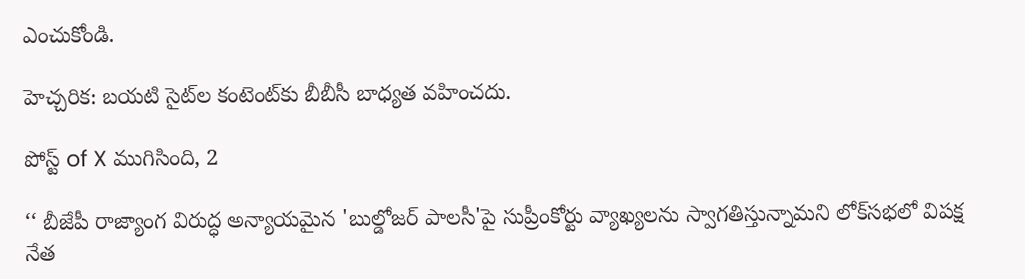ఎంచుకోండి.

హెచ్చరిక: బయటి సైట్‌ల కంటెంట్‌కు బీబీసీ బాధ్యత వహించదు.

పోస్ట్ of X ముగిసింది, 2

‘‘ బీజేపీ రాజ్యాంగ విరుద్ధ అన్యాయమైన 'బుల్డోజర్ పాలసీ'పై సుప్రీంకోర్టు వ్యాఖ్యలను స్వాగతిస్తున్నామని లోక్‌సభలో విపక్ష నేత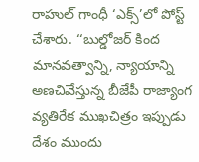రాహుల్ గాంధీ ‘ఎక్స్’లో పోస్ట్ చేశారు. ‘‘బుల్డోజర్ కింద మానవత్వాన్ని, న్యాయాన్ని అణచివేస్తున్న బీజేపీ రాజ్యాంగ వ్యతిరేక ముఖచిత్రం ఇప్పుడు దేశం ముందు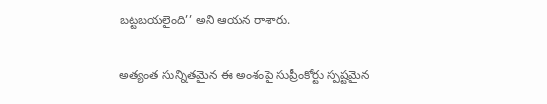బట్టబయలైంది’’ అని ఆయన రాశారు.

అత్యంత సున్నితమైన ఈ అంశంపై సుప్రీంకోర్టు స్పష్టమైన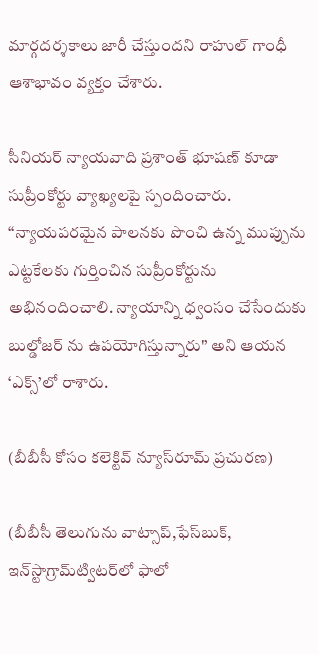మార్గదర్శకాలు జారీ చేస్తుందని రాహుల్ గాంధీ ఆశాభావం వ్యక్తం చేశారు.

సీనియర్ న్యాయవాది ప్రశాంత్ భూషణ్ కూడా సుప్రీంకోర్టు వ్యాఖ్యలపై స్పందించారు. ‘‘న్యాయపరమైన పాలనకు పొంచి ఉన్న ముప్పును ఎట్టకేలకు గుర్తించిన సుప్రీంకోర్టును అభినందించాలి. న్యాయాన్ని ధ్వంసం చేసేందుకు బుల్డోజర్ ను ఉపయోగిస్తున్నారు'’ అని ఆయన ‘ఎక్స్’లో రాశారు.

(బీబీసీ కోసం కలెక్టివ్ న్యూస్‌రూమ్ ప్రచురణ)

(బీబీసీ తెలుగును వాట్సాప్‌,ఫేస్‌బుక్, ఇన్‌స్టాగ్రామ్‌ట్విటర్‌లో ఫాలో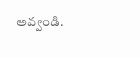అవ్వండి.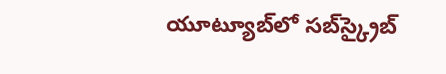యూట్యూబ్‌లో సబ్‌స్క్రైబ్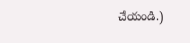చేయండి.)